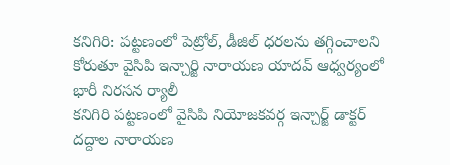కనిగిరి: పట్టణంలో పెట్రోల్, డీజిల్ ధరలను తగ్గించాలని కోరుతూ వైసిపి ఇన్చార్జి నారాయణ యాదవ్ ఆధ్వర్యంలో భారీ నిరసన ర్యాలీ
కనిగిరి పట్టణంలో వైసిపి నియోజకవర్గ ఇన్చార్జ్ డాక్టర్ దద్దాల నారాయణ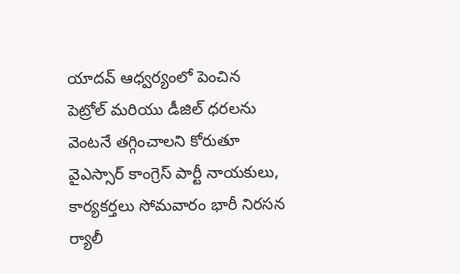యాదవ్ ఆధ్వర్యంలో పెంచిన పెట్రోల్ మరియు డీజిల్ ధరలను వెంటనే తగ్గించాలని కోరుతూ వైఎస్సార్ కాంగ్రెస్ పార్టీ నాయకులు, కార్యకర్తలు సోమవారం భారీ నిరసన ర్యాలీ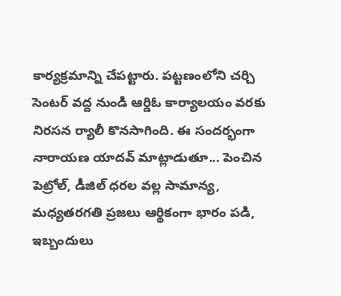కార్యక్రమాన్ని చేపట్టారు. పట్టణంలోని చర్చి సెంటర్ వద్ద నుండి ఆర్డిఓ కార్యాలయం వరకు నిరసన ర్యాలీ కొనసాగింది. ఈ సందర్భంగా నారాయణ యాదవ్ మాట్లాడుతూ... పెంచిన పెట్రోల్, డీజిల్ ధరల వల్ల సామాన్య, మధ్యతరగతి ప్రజలు ఆర్థికంగా భారం పడి, ఇబ్బందులు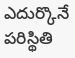ఎదుర్కొనే పరిస్థితి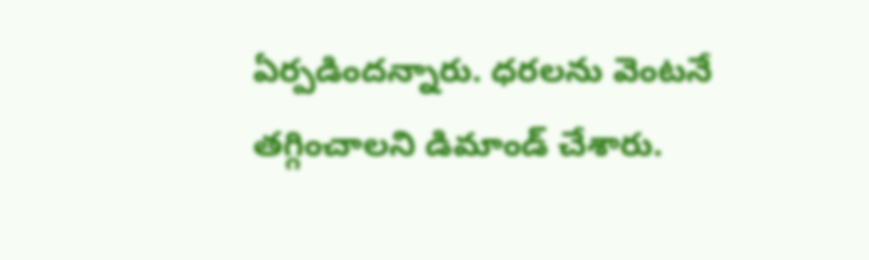ఏర్పడిందన్నారు. ధరలను వెంటనే తగ్గించాలని డిమాండ్ చేశారు.